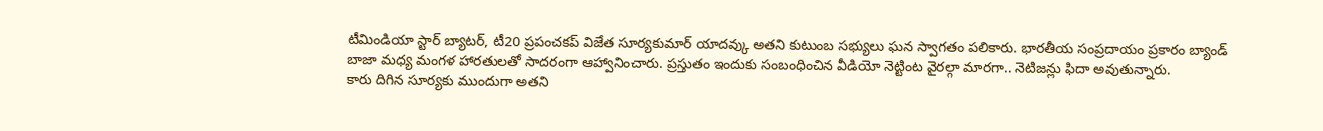టీమిండియా స్టార్ బ్యాటర్, టీ20 ప్రపంచకప్ విజేత సూర్యకుమార్ యాదవ్కు అతని కుటుంబ సభ్యులు ఘన స్వాగతం పలికారు. భారతీయ సంప్రదాయం ప్రకారం బ్యాండ్ బాజా మధ్య మంగళ హారతులతో సాదరంగా ఆహ్వానించారు. ప్రస్తుతం ఇందుకు సంబంధించిన వీడియో నెట్టింట వైరల్గా మారగా.. నెటిజన్లు ఫిదా అవుతున్నారు.
కారు దిగిన సూర్యకు ముందుగా అతని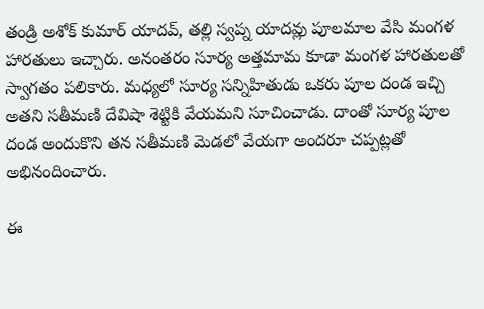తండ్రి అశోక్ కుమార్ యాదవ్, తల్లి స్వప్న యాదవ్లు పూలమాల వేసి మంగళ హారతులు ఇచ్చారు. అనంతరం సూర్య అత్తమామ కూడా మంగళ హారతులతో స్వాగతం పలికారు. మధ్యలో సూర్య సన్నిహితుడు ఒకరు పూల దండ ఇచ్చి అతని సతీమణి దేవిషా శెట్టికి వేయమని సూచించాడు. దాంతో సూర్య పూల దండ అందుకొని తన సతీమణి మెడలో వేయగా అందరూ చప్పట్లతో అభినందించారు.

ఈ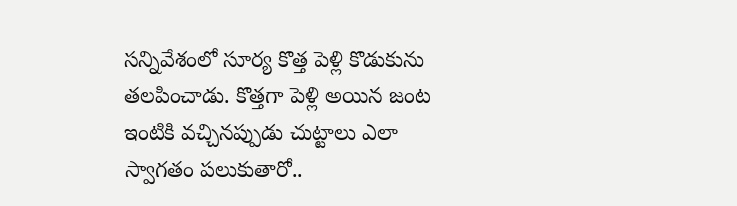సన్నివేశంలో సూర్య కొత్త పెళ్లి కొడుకును తలపించాడు. కొత్తగా పెళ్లి అయిన జంట ఇంటికి వచ్చినప్పుడు చుట్టాలు ఎలా స్వాగతం పలుకుతారో..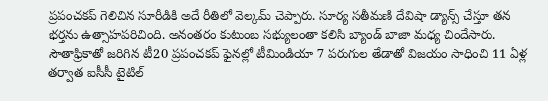ప్రపంచకప్ గెలిచిన సూరీడికి అదే రీతిలో వెల్కమ్ చెప్పారు. సూర్య సతీమణి దేవిషా డ్యాన్స్ చేస్తూ తన భర్తను ఉత్సాహపరిచింది. అనంతరం కుటుంబ సభ్యులంతా కలిసి బ్యాండ్ బాజా మధ్య చిందేసారు.
సౌతాఫ్రికాతో జరిగిన టీ20 ప్రపంచకప్ ఫైనల్లో టీమిండియా 7 పరుగుల తేడాతో విజయం సాధించి 11 ఏళ్ల తర్వాత ఐసీసీ టైటిల్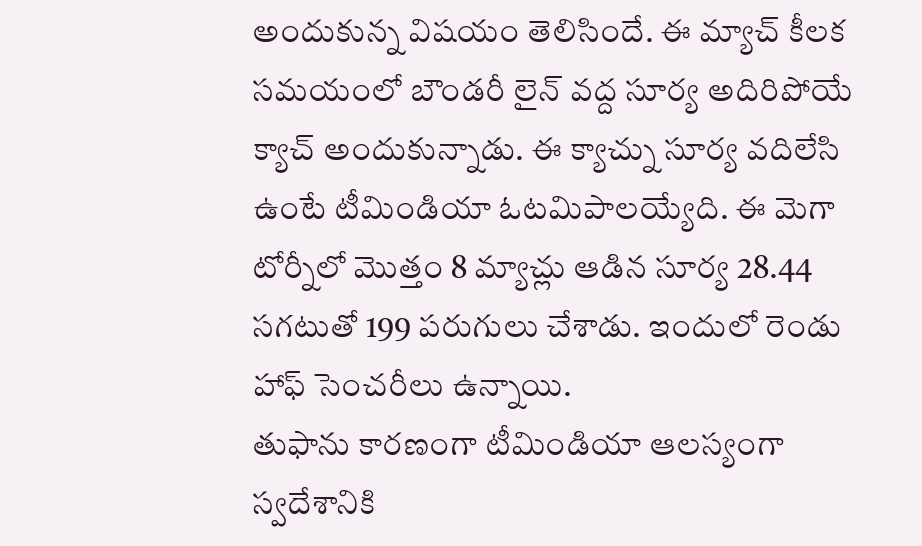అందుకున్న విషయం తెలిసిందే. ఈ మ్యాచ్ కీలక సమయంలో బౌండరీ లైన్ వద్ద సూర్య అదిరిపోయే క్యాచ్ అందుకున్నాడు. ఈ క్యాచ్ను సూర్య వదిలేసి ఉంటే టీమిండియా ఓటమిపాలయ్యేది. ఈ మెగా టోర్నీలో మొత్తం 8 మ్యాచ్లు ఆడిన సూర్య 28.44 సగటుతో 199 పరుగులు చేశాడు. ఇందులో రెండు హాఫ్ సెంచరీలు ఉన్నాయి.
తుఫాను కారణంగా టీమిండియా ఆలస్యంగా స్వదేశానికి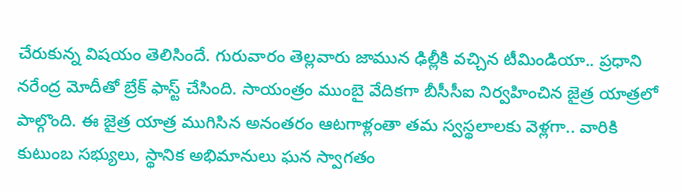చేరుకున్న విషయం తెలిసిందే. గురువారం తెల్లవారు జామున ఢిల్లీకి వచ్చిన టీమిండియా.. ప్రధాని నరేంద్ర మోదీతో బ్రేక్ ఫాస్ట్ చేసింది. సాయంత్రం ముంబై వేదికగా బీసీసీఐ నిర్వహించిన జైత్ర యాత్రలో పాల్గొంది. ఈ జైత్ర యాత్ర ముగిసిన అనంతరం ఆటగాళ్లంతా తమ స్వస్థలాలకు వెళ్లగా.. వారికి కుటుంబ సభ్యులు, స్థానిక అభిమానులు ఘన స్వాగతం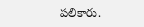పలికారు.